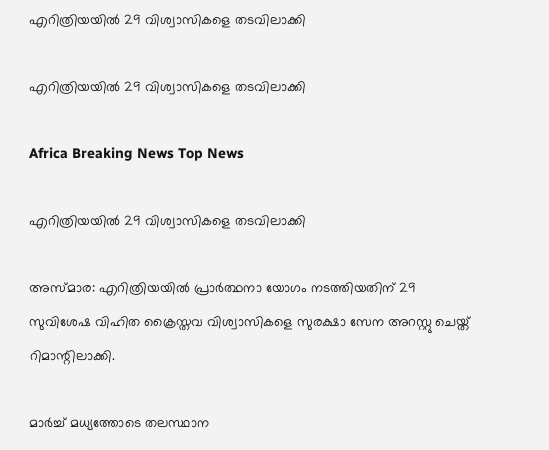എറിത്രിയയില്‍ 29 വിശ്വാസികളെ തടവിലാക്കി

എറിത്രിയയില്‍ 29 വിശ്വാസികളെ തടവിലാക്കി

Africa Breaking News Top News

എറിത്രിയയില്‍ 29 വിശ്വാസികളെ തടവിലാക്കി

അസ്മാര: എറിത്രിയയില്‍ പ്രാര്‍ത്ഥനാ യോഗം നടത്തിയതിന് 29 സുവിശേഷ വിഹിത ക്രൈസ്തവ വിശ്വാസികളെ സുരക്ഷാ സേന അറസ്റ്റു ചെയ്ത് റിമാന്റിലാക്കി.

മാര്‍ച്ച് മധ്യത്തോടെ തലസ്ഥാന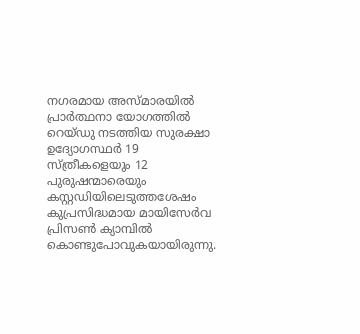നഗരമായ അസ്മാരയില്‍ പ്രാര്‍ത്ഥനാ യോഗത്തില്‍ റെയ്ഡു നടത്തിയ സുരക്ഷാ ഉദ്യോഗസ്ഥര്‍ 19 സ്ത്രീകളെയും 12 പുരുഷന്മാരെയും കസ്റ്റഡിയിലെടുത്തശേഷം കുപ്രസിദ്ധമായ മായിസേര്‍വ പ്രിസണ്‍ ക്യാമ്പില്‍ കൊണ്ടുപോവുകയായിരുന്നു.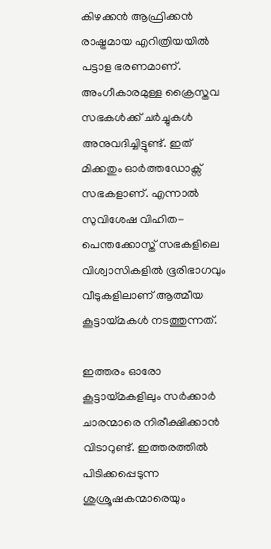കിഴക്കന്‍ ആഫ്രിക്കന്‍ രാഷ്ട്രമായ എറിത്രിയയില്‍ പട്ടാള ഭരണമാണ്. അംഗീകാരമുള്ള ക്രൈസ്തവ സഭകള്‍ക്ക് ചര്‍ച്ചുകള്‍ അനുവദിച്ചിട്ടുണ്ട്. ഇത് മിക്കതും ഓര്‍ത്തഡോക്സ് സഭകളാണ്. എന്നാല്‍ സുവിശേഷ വിഹിത-പെന്തക്കോസ്ത് സഭകളിലെ വിശ്വാസികളില്‍ ഭൂരിഭാഗവും വീടുകളിലാണ് ആത്മീയ കൂട്ടായ്മകള്‍ നടത്തുന്നത്.

ഇത്തരം ഓരോ കൂട്ടായ്മകളിലും സര്‍ക്കാര്‍ ചാരന്മാരെ നിരീക്ഷിക്കാന്‍ വിടാറുണ്ട്. ഇത്തരത്തില്‍ പിടിക്കപ്പെടുന്ന ശുശ്രൂഷകന്മാരെയും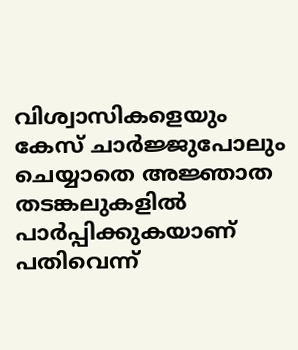വിശ്വാസികളെയും കേസ് ചാര്‍ജ്ജുപോലും ചെയ്യാതെ അജ്ഞാത തടങ്കലുകളില്‍ പാര്‍പ്പിക്കുകയാണ് പതിവെന്ന്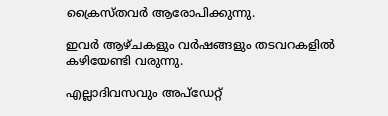ക്രൈസ്തവര്‍ ആരോപിക്കുന്നു.

ഇവര്‍ ആഴ്ചകളും വര്‍ഷങ്ങളും തടവറകളില്‍ കഴിയേണ്ടി വരുന്നു.

എല്ലാദിവസവും അപ്ഡേറ്റ്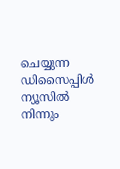ചെയ്യുന്ന ഡിസൈപ്പിൾ ന്യൂസിൽ നിന്നും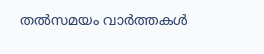തൽസമയം വാർത്തകൾ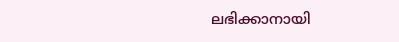ലഭിക്കാനായി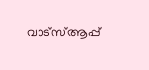വാട്സ്ആപ്പ്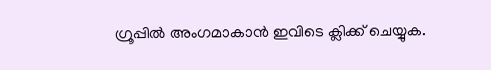ഗ്രൂപ്പിൽ അംഗമാകാൻ ഇവിടെ ക്ലിക്ക് ചെയ്യുക.